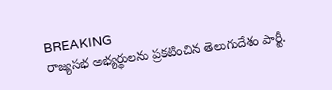BREAKING
రాజ్యసభ అభ్యర్థులను ప్రకటించిన తెలుగుదేశం పార్టీ.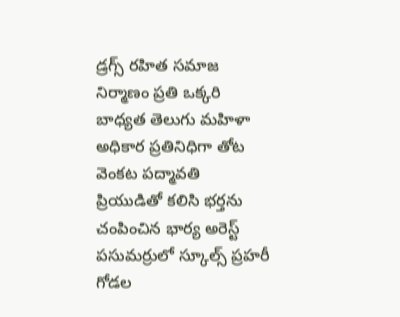డ్రగ్స్ రహిత సమాజ నిర్మాణం ప్రతి ఒక్కరి బాధ్యత తెలుగు మహిళా అధికార ప్రతినిధిగా తోట వెంకట పద్మావతి ప్రియుడితో కలిసి భర్తను చంపించిన భార్య అరెస్ట్ పసుమర్రులో స్కూల్స్ ప్రహరీ గోడల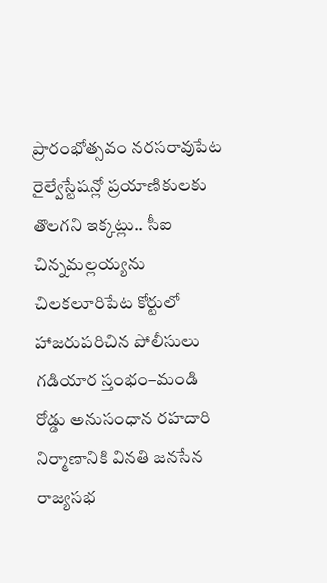ప్రారంభోత్సవం నరసరావుపేట రైల్వేస్టేషన్లో ప్రయాణికులకు తొలగని ఇక్కట్లు.. సీఐ చిన్నమల్లయ్యను చిలకలూరిపేట కోర్టులో హాజరుపరిచిన పోలీసులు గడియార స్తంభం–మండి రోడ్డు అనుసంధాన రహదారి నిర్మాణానికి వినతి జనసేన రాజ్యసభ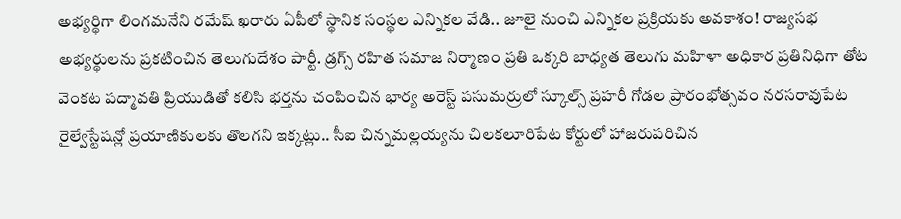అభ్యర్థిగా లింగమనేని రమేష్ ఖరారు ఏపీలో స్థానిక సంస్థల ఎన్నికల వేడి.. జూలై నుంచి ఎన్నికల ప్రక్రియకు అవకాశం! రాజ్యసభ అభ్యర్థులను ప్రకటించిన తెలుగుదేశం పార్టీ. డ్రగ్స్ రహిత సమాజ నిర్మాణం ప్రతి ఒక్కరి బాధ్యత తెలుగు మహిళా అధికార ప్రతినిధిగా తోట వెంకట పద్మావతి ప్రియుడితో కలిసి భర్తను చంపించిన భార్య అరెస్ట్ పసుమర్రులో స్కూల్స్ ప్రహరీ గోడల ప్రారంభోత్సవం నరసరావుపేట రైల్వేస్టేషన్లో ప్రయాణికులకు తొలగని ఇక్కట్లు.. సీఐ చిన్నమల్లయ్యను చిలకలూరిపేట కోర్టులో హాజరుపరిచిన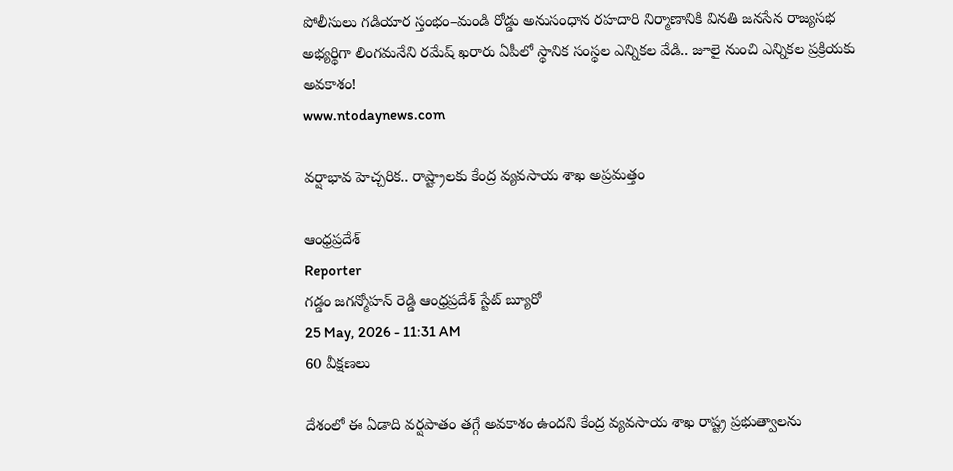పోలీసులు గడియార స్తంభం–మండి రోడ్డు అనుసంధాన రహదారి నిర్మాణానికి వినతి జనసేన రాజ్యసభ అభ్యర్థిగా లింగమనేని రమేష్ ఖరారు ఏపీలో స్థానిక సంస్థల ఎన్నికల వేడి.. జూలై నుంచి ఎన్నికల ప్రక్రియకు అవకాశం!
www.ntodaynews.com

వర్షాభావ హెచ్చరిక.. రాష్ట్రాలకు కేంద్ర వ్యవసాయ శాఖ అప్రమత్తం

ఆంధ్రప్రదేశ్
Reporter
గడ్డం జగన్మోహన్ రెడ్డి ఆంధ్రప్రదేశ్ స్టేట్ బ్యూరో
25 May, 2026 - 11:31 AM
60 వీక్షణలు

దేశంలో ఈ ఏడాది వర్షపాతం తగ్గే అవకాశం ఉందని కేంద్ర వ్యవసాయ శాఖ రాష్ట్ర ప్రభుత్వాలను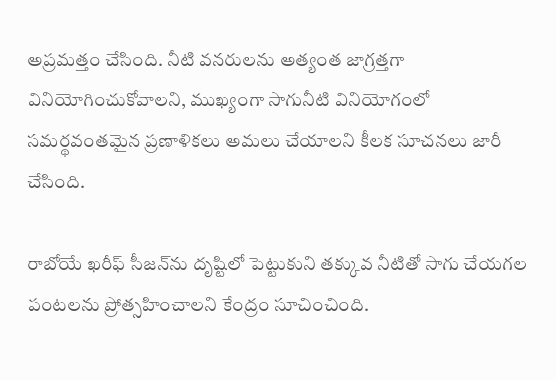అప్రమత్తం చేసింది. నీటి వనరులను అత్యంత జాగ్రత్తగా వినియోగించుకోవాలని, ముఖ్యంగా సాగునీటి వినియోగంలో సమర్థవంతమైన ప్రణాళికలు అమలు చేయాలని కీలక సూచనలు జారీ చేసింది.

రాబోయే ఖరీఫ్ సీజన్‌ను దృష్టిలో పెట్టుకుని తక్కువ నీటితో సాగు చేయగల పంటలను ప్రోత్సహించాలని కేంద్రం సూచించింది.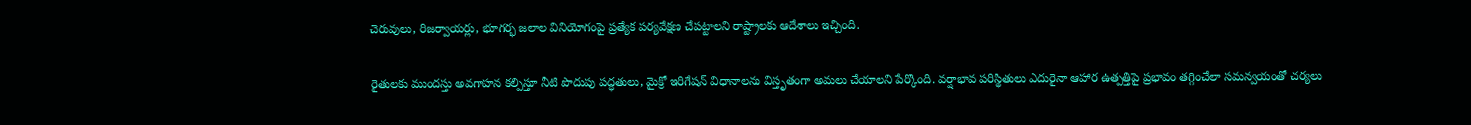చెరువులు, రిజర్వాయర్లు, భూగర్భ జలాల వినియోగంపై ప్రత్యేక పర్యవేక్షణ చేపట్టాలని రాష్ట్రాలకు ఆదేశాలు ఇచ్చింది.

రైతులకు ముందస్తు అవగాహన కల్పిస్తూ నీటి పొదుపు పద్ధతులు, మైక్రో ఇరిగేషన్ విధానాలను విస్తృతంగా అమలు చేయాలని పేర్కొంది. వర్షాభావ పరిస్థితులు ఎదురైనా ఆహార ఉత్పత్తిపై ప్రభావం తగ్గించేలా సమన్వయంతో చర్యలు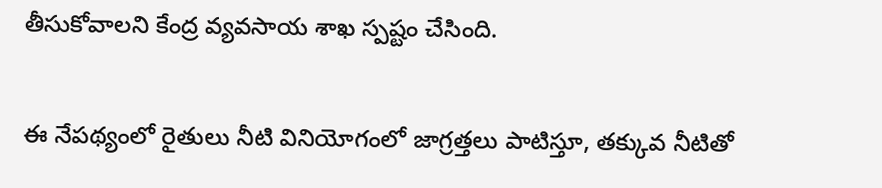తీసుకోవాలని కేంద్ర వ్యవసాయ శాఖ స్పష్టం చేసింది.

ఈ నేపథ్యంలో రైతులు నీటి వినియోగంలో జాగ్రత్తలు పాటిస్తూ, తక్కువ నీటితో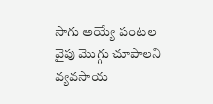సాగు అయ్యే పంటల వైపు మొగ్గు చూపాలని వ్యవసాయ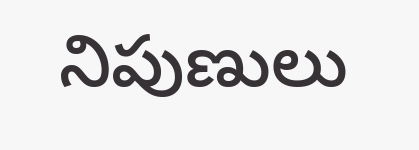నిపుణులు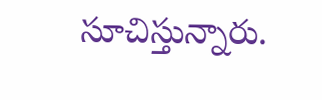సూచిస్తున్నారు.